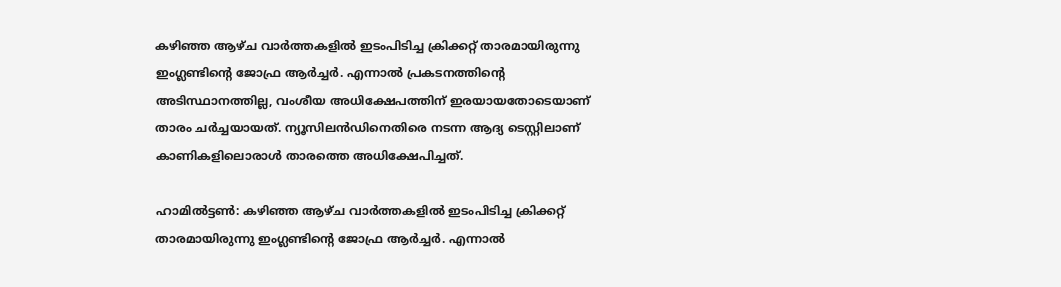കഴിഞ്ഞ ആഴ്ച വാര്‍ത്തകളില്‍ ഇടംപിടിച്ച ക്രിക്കറ്റ് താരമായിരുന്നു ഇംഗ്ലണ്ടിന്റെ ജോഫ്ര ആര്‍ച്ചര്‍. എന്നാല്‍ പ്രകടനത്തിന്റെ അടിസ്ഥാനത്തില്ല, വംശീയ അധിക്ഷേപത്തിന് ഇരയായതോടെയാണ് താരം ചര്‍ച്ചയായത്. ന്യൂസിലന്‍ഡിനെതിരെ നടന്ന ആദ്യ ടെസ്റ്റിലാണ് കാണികളിലൊരാള്‍ താരത്തെ അധിക്ഷേപിച്ചത്.

ഹാമില്‍ട്ടണ്‍: കഴിഞ്ഞ ആഴ്ച വാര്‍ത്തകളില്‍ ഇടംപിടിച്ച ക്രിക്കറ്റ് താരമായിരുന്നു ഇംഗ്ലണ്ടിന്റെ ജോഫ്ര ആര്‍ച്ചര്‍. എന്നാല്‍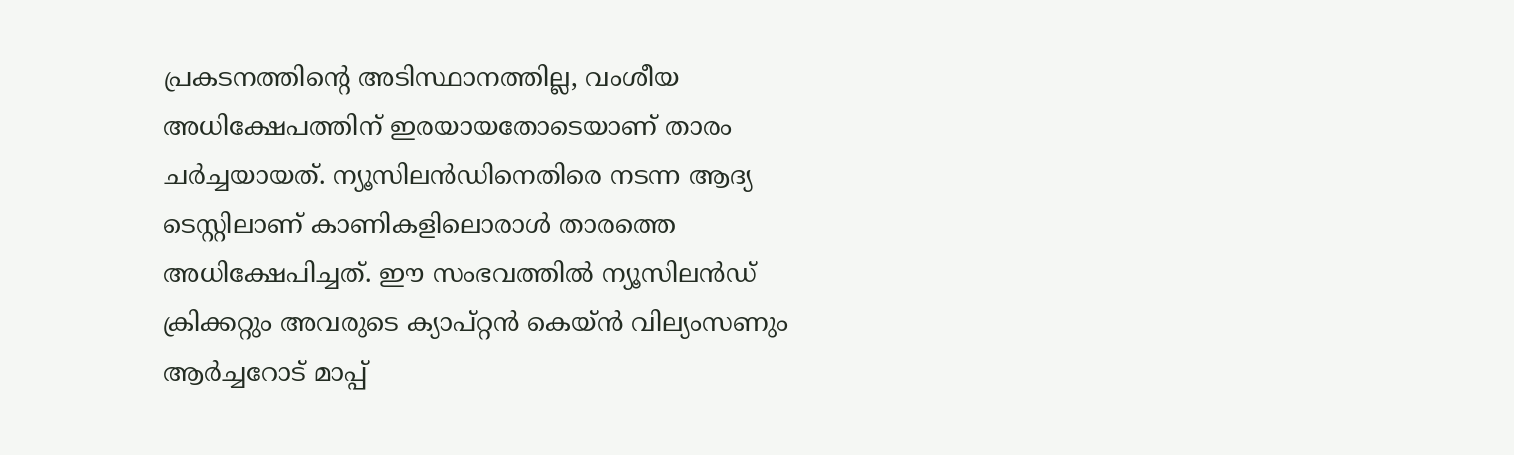പ്രകടനത്തിന്റെ അടിസ്ഥാനത്തില്ല, വംശീയ അധിക്ഷേപത്തിന് ഇരയായതോടെയാണ് താരം ചര്‍ച്ചയായത്. ന്യൂസിലന്‍ഡിനെതിരെ നടന്ന ആദ്യ ടെസ്റ്റിലാണ് കാണികളിലൊരാള്‍ താരത്തെ അധിക്ഷേപിച്ചത്. ഈ സംഭവത്തില്‍ ന്യൂസിലന്‍ഡ് ക്രിക്കറ്റും അവരുടെ ക്യാപ്റ്റന്‍ കെയ്ന്‍ വില്യംസണും ആര്‍ച്ചറോട് മാപ്പ്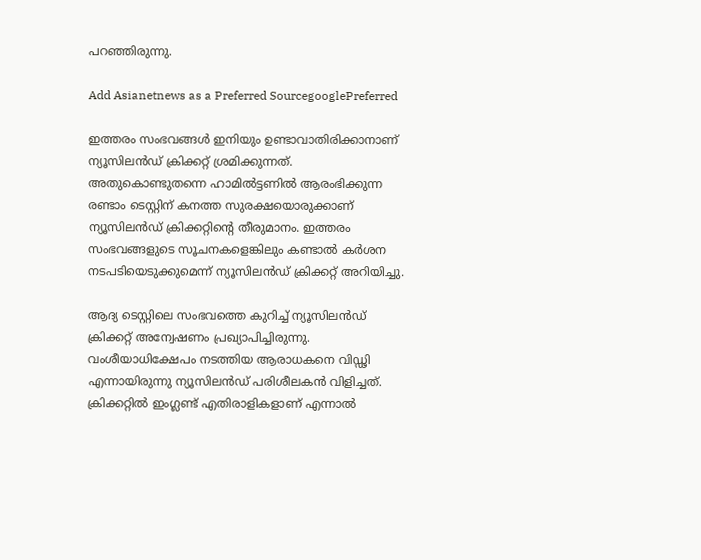പറഞ്ഞിരുന്നു.

Add Asianetnews as a Preferred SourcegooglePreferred

ഇത്തരം സംഭവങ്ങള്‍ ഇനിയും ഉണ്ടാവാതിരിക്കാനാണ് ന്യൂസിലന്‍ഡ് ക്രിക്കറ്റ് ശ്രമിക്കുന്നത്. അതുകൊണ്ടുതന്നെ ഹാമില്‍ട്ടണില്‍ ആരംഭിക്കുന്ന രണ്ടാം ടെസ്റ്റിന് കനത്ത സുരക്ഷയൊരുക്കാണ് ന്യൂസിലന്‍ഡ് ക്രിക്കറ്റിന്റെ തീരുമാനം. ഇത്തരം സംഭവങ്ങളുടെ സൂചനകളെങ്കിലും കണ്ടാല്‍ കര്‍ശന നടപടിയെടുക്കുമെന്ന് ന്യൂസിലന്‍ഡ് ക്രിക്കറ്റ് അറിയിച്ചു.

ആദ്യ ടെസ്റ്റിലെ സംഭവത്തെ കുറിച്ച് ന്യൂസിലന്‍ഡ് ക്രിക്കറ്റ് അന്വേഷണം പ്രഖ്യാപിച്ചിരുന്നു. വംശീയാധിക്ഷേപം നടത്തിയ ആരാധകനെ വിഡ്ഢി എന്നായിരുന്നു ന്യൂസിലന്‍ഡ് പരിശീലകന്‍ വിളിച്ചത്. ക്രിക്കറ്റില്‍ ഇംഗ്ലണ്ട് എതിരാളികളാണ് എന്നാല്‍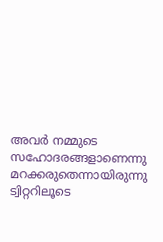അവര്‍ നമ്മുടെ സഹോദരങ്ങളാണെന്നു മറക്കരുതെന്നായിരുന്നു ട്വിറ്ററിലൂടെ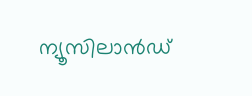ന്യൂസിലാന്‍ഡ്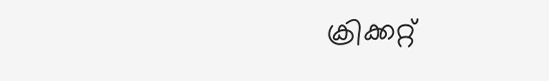ക്രിക്കറ്റ്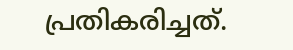പ്രതികരിച്ചത്.